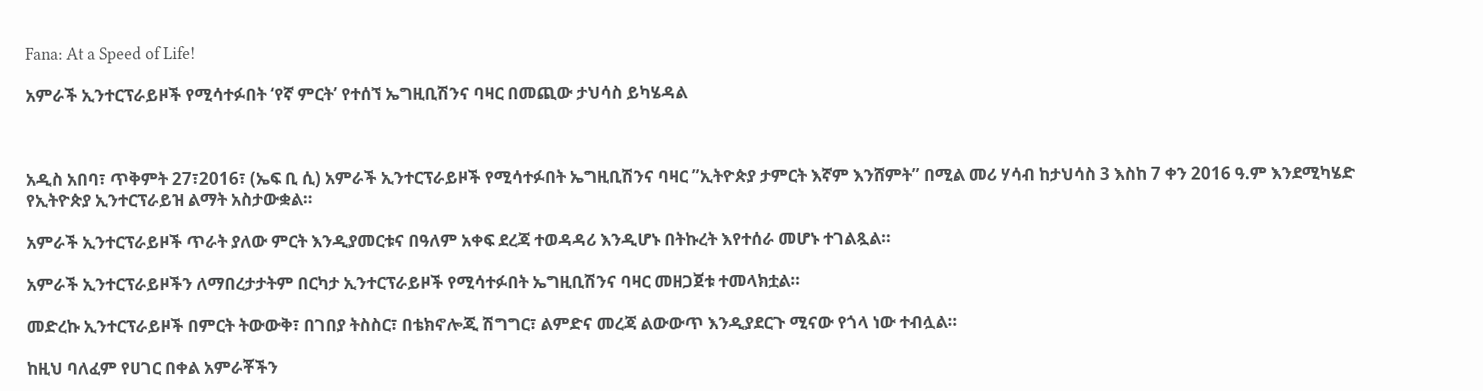Fana: At a Speed of Life!

አምራች ኢንተርፕራይዞች የሚሳተፉበት ‘የኛ ምርት’ የተሰኘ ኤግዚቢሽንና ባዛር በመጪው ታህሳስ ይካሄዳል



አዲስ አበባ፣ ጥቅምት 27፣2016፣ (ኤፍ ቢ ሲ) አምራች ኢንተርፕራይዞች የሚሳተፉበት ኤግዚቢሽንና ባዛር ”ኢትዮጵያ ታምርት እኛም እንሸምት” በሚል መሪ ሃሳብ ከታህሳስ 3 እስከ 7 ቀን 2016 ዓ.ም እንደሚካሄድ የኢትዮጵያ ኢንተርፕራይዝ ልማት አስታውቋል።

አምራች ኢንተርፕራይዞች ጥራት ያለው ምርት እንዲያመርቱና በዓለም አቀፍ ደረጃ ተወዳዳሪ እንዲሆኑ በትኩረት እየተሰራ መሆኑ ተገልጿል።

አምራች ኢንተርፕራይዞችን ለማበረታታትም በርካታ ኢንተርፕራይዞች የሚሳተፉበት ኤግዚቢሽንና ባዛር መዘጋጀቱ ተመላክቷል።

መድረኩ ኢንተርፕራይዞች በምርት ትውውቅ፣ በገበያ ትስስር፣ በቴክኖሎጂ ሽግግር፣ ልምድና መረጃ ልውውጥ እንዲያደርጉ ሚናው የጎላ ነው ተብሏል።

ከዚህ ባለፈም የሀገር በቀል አምራቾችን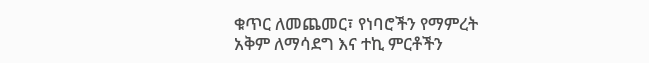ቁጥር ለመጨመር፣ የነባሮችን የማምረት አቅም ለማሳደግ እና ተኪ ምርቶችን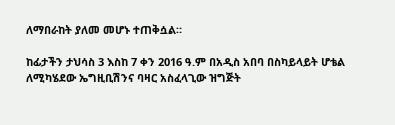ለማበራከት ያለመ መሆኑ ተጠቅሷል።

ከፊታችን ታህሳስ 3 እስከ 7 ቀን 2016 ዓ.ም በአዲስ አበባ በስካይላይት ሆቴል ለሚካሄደው ኤግዚቢሽንና ባዛር አስፈላጊው ዝግጅት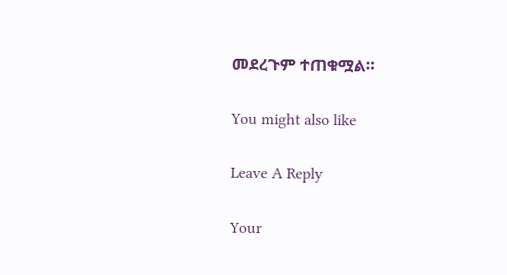መደረጉም ተጠቁሟል።

You might also like

Leave A Reply

Your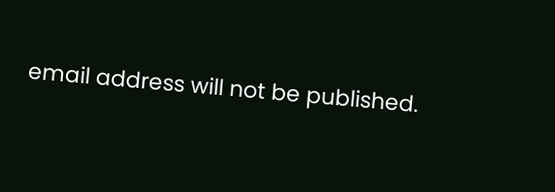email address will not be published.